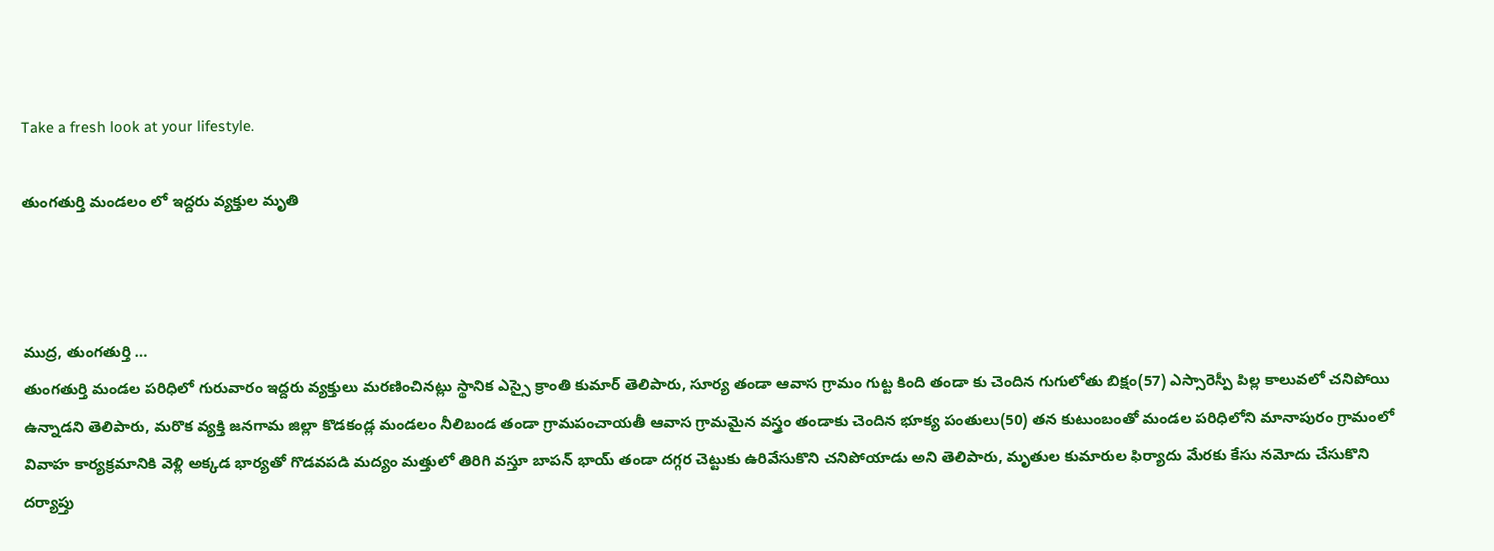Take a fresh look at your lifestyle.

తుంగతుర్తి మండలం లో ఇద్దరు వ్యక్తుల మృతి



ముద్ర, తుంగతుర్తి …
తుంగతుర్తి మండల పరిధిలో గురువారం ఇద్దరు వ్యక్తులు మరణించినట్లు స్థానిక ఎస్సై క్రాంతి కుమార్ తెలిపారు, సూర్య తండా ఆవాస గ్రామం గుట్ట కింది తండా కు చెందిన గుగులోతు బిక్షం(57) ఎస్సారెస్పీ పిల్ల కాలువలో చనిపోయి ఉన్నాడని తెలిపారు, మరొక వ్యక్తి జనగామ జిల్లా కొడకండ్ల మండలం నీలిబండ తండా గ్రామపంచాయతీ ఆవాస గ్రామమైన వస్త్రం తండాకు చెందిన భూక్య పంతులు(50) తన కుటుంబంతో మండల పరిధిలోని మానాపురం గ్రామంలో వివాహ కార్యక్రమానికి వెళ్లి అక్కడ భార్యతో గొడవపడి మద్యం మత్తులో తిరిగి వస్తూ బాపన్ భాయ్ తండా దగ్గర చెట్టుకు ఉరివేసుకొని చనిపోయాడు అని తెలిపారు, మృతుల కుమారుల ఫిర్యాదు మేరకు కేసు నమోదు చేసుకొని దర్యాప్తు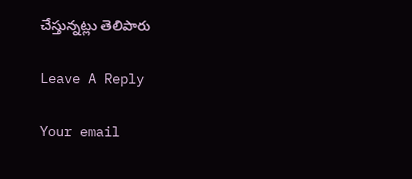చేస్తున్నట్లు తెలిపారు

Leave A Reply

Your email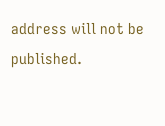address will not be published.